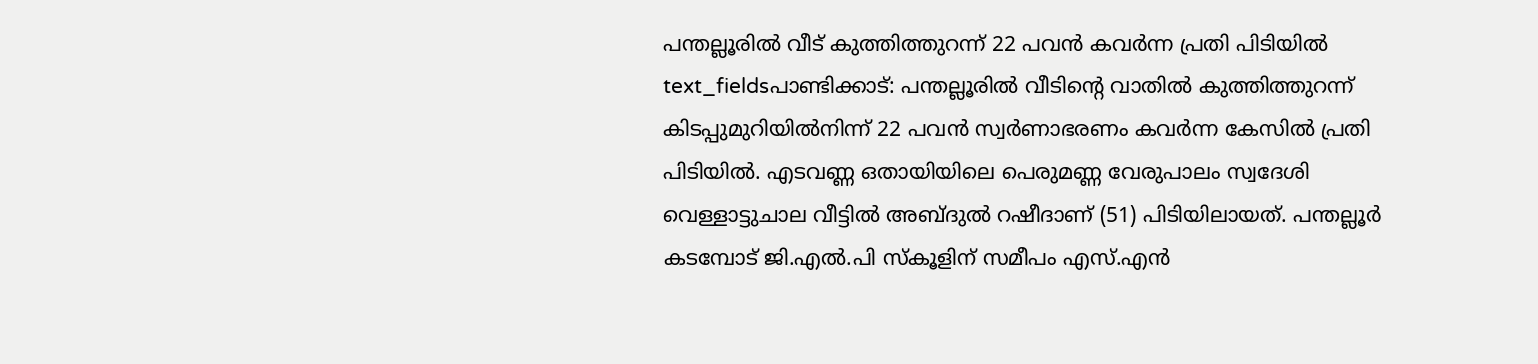പന്തല്ലൂരിൽ വീട് കുത്തിത്തുറന്ന് 22 പവൻ കവർന്ന പ്രതി പിടിയിൽ
text_fieldsപാണ്ടിക്കാട്: പന്തല്ലൂരിൽ വീടിന്റെ വാതിൽ കുത്തിത്തുറന്ന് കിടപ്പുമുറിയിൽനിന്ന് 22 പവൻ സ്വർണാഭരണം കവർന്ന കേസിൽ പ്രതി പിടിയിൽ. എടവണ്ണ ഒതായിയിലെ പെരുമണ്ണ വേരുപാലം സ്വദേശി വെള്ളാട്ടുചാല വീട്ടിൽ അബ്ദുൽ റഷീദാണ് (51) പിടിയിലായത്. പന്തല്ലൂർ കടമ്പോട് ജി.എൽ.പി സ്കൂളിന് സമീപം എസ്.എൻ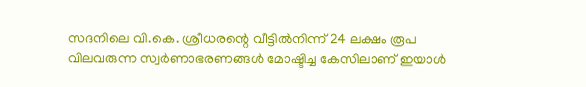സദനിലെ വി.കെ. ശ്രീധരന്റെ വീട്ടിൽനിന്ന് 24 ലക്ഷം രൂപ വിലവരുന്ന സ്വർണാഭരണങ്ങൾ മോഷ്ടിച്ച കേസിലാണ് ഇയാൾ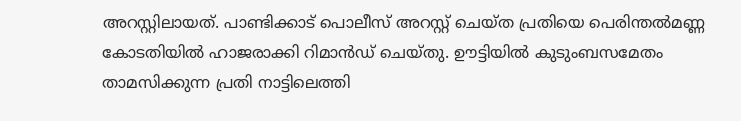അറസ്റ്റിലായത്. പാണ്ടിക്കാട് പൊലീസ് അറസ്റ്റ് ചെയ്ത പ്രതിയെ പെരിന്തൽമണ്ണ കോടതിയിൽ ഹാജരാക്കി റിമാൻഡ് ചെയ്തു. ഊട്ടിയിൽ കുടുംബസമേതം താമസിക്കുന്ന പ്രതി നാട്ടിലെത്തി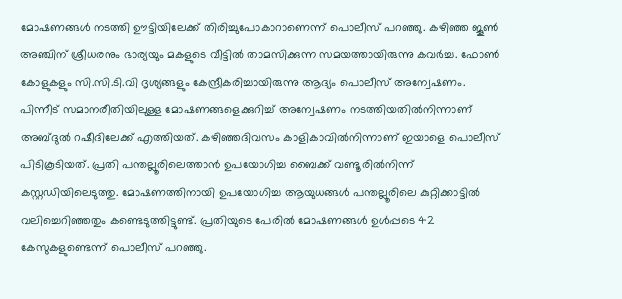മോഷണങ്ങൾ നടത്തി ഊട്ടിയിലേക്ക് തിരിച്ചുപോകാറാണെന്ന് പൊലീസ് പറഞ്ഞു. കഴിഞ്ഞ ജൂൺ അഞ്ചിന് ശ്രീധരനും ഭാര്യയും മകളുടെ വീട്ടിൽ താമസിക്കുന്ന സമയത്തായിരുന്നു കവർച്ച. ഫോൺ കോളുകളും സി.സി.ടി.വി ദൃശ്യങ്ങളും കേന്ദ്രീകരിച്ചായിരുന്നു ആദ്യം പൊലീസ് അന്വേഷണം. പിന്നീട് സമാനരീതിയിലുള്ള മോഷണങ്ങളെക്കുറിച്ച് അന്വേഷണം നടത്തിയതിൽനിന്നാണ് അബ്ദുൽ റഷീദിലേക്ക് എത്തിയത്. കഴിഞ്ഞദിവസം കാളികാവിൽനിന്നാണ് ഇയാളെ പൊലീസ് പിടികൂടിയത്. പ്രതി പന്തല്ലൂരിലെത്താൻ ഉപയോഗിച്ച ബൈക്ക് വണ്ടൂരിൽനിന്ന് കസ്റ്റഡിയിലെടുത്തു. മോഷണത്തിനായി ഉപയോഗിച്ച ആയുധങ്ങൾ പന്തല്ലൂരിലെ കുറ്റിക്കാട്ടിൽ വലിച്ചെറിഞ്ഞതും കണ്ടെടുത്തിട്ടുണ്ട്. പ്രതിയുടെ പേരിൽ മോഷണങ്ങൾ ഉൾപ്പടെ 42 കേസുകളുണ്ടെന്ന് പൊലീസ് പറഞ്ഞു.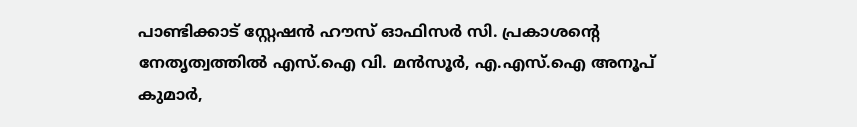പാണ്ടിക്കാട് സ്റ്റേഷൻ ഹൗസ് ഓഫിസർ സി. പ്രകാശന്റെ നേതൃത്വത്തിൽ എസ്.ഐ വി. മൻസൂർ, എ.എസ്.ഐ അനൂപ് കുമാർ,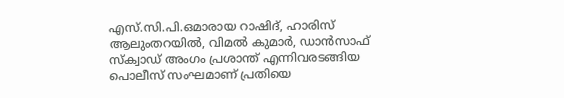എസ്.സി.പി.ഒമാരായ റാഷിദ്, ഹാരിസ് ആലുംതറയിൽ, വിമൽ കുമാർ, ഡാൻസാഫ് സ്ക്വാഡ് അംഗം പ്രശാന്ത് എന്നിവരടങ്ങിയ പൊലീസ് സംഘമാണ് പ്രതിയെ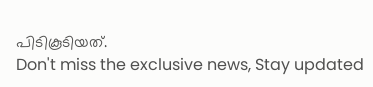പിടികൂടിയത്.
Don't miss the exclusive news, Stay updated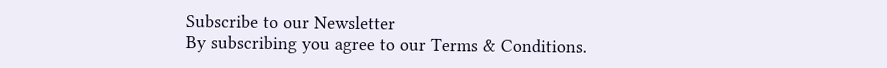Subscribe to our Newsletter
By subscribing you agree to our Terms & Conditions.